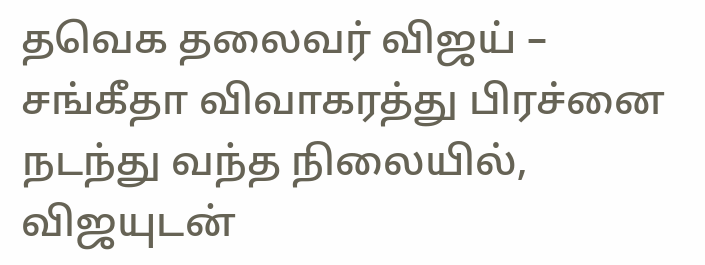தவெக தலைவர் விஜய் – சங்கீதா விவாகரத்து பிரச்னை நடந்து வந்த நிலையில், விஜயுடன்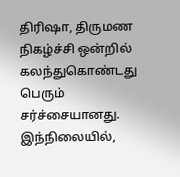திரிஷா, திருமண நிகழ்ச்சி ஒன்றில் கலந்துகொண்டது பெரும் சர்ச்சையானது. இந்நிலையில்,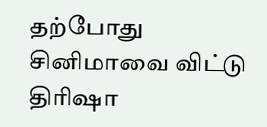தற்போது சினிமாவை விட்டு திரிஷா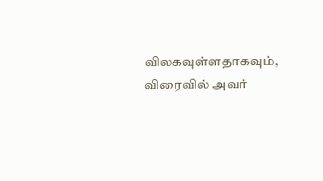விலகவுள்ளதாகவும், விரைவில் அவர்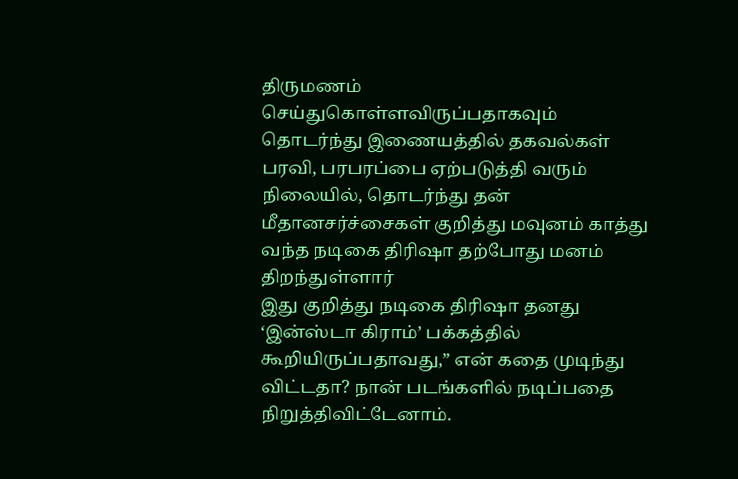திருமணம் செய்துகொள்ளவிருப்பதாகவும் தொடர்ந்து இணையத்தில் தகவல்கள் பரவி, பரபரப்பை ஏற்படுத்தி வரும் நிலையில், தொடர்ந்து தன் மீதானசர்ச்சைகள் குறித்து மவுனம் காத்து வந்த நடிகை திரிஷா தற்போது மனம் திறந்துள்ளார்
இது குறித்து நடிகை திரிஷா தனது ‘இன்ஸ்டா கிராம்’ பக்கத்தில் கூறியிருப்பதாவது,” என் கதை முடிந்து விட்டதா? நான் படங்களில் நடிப்பதை நிறுத்திவிட்டேனாம்.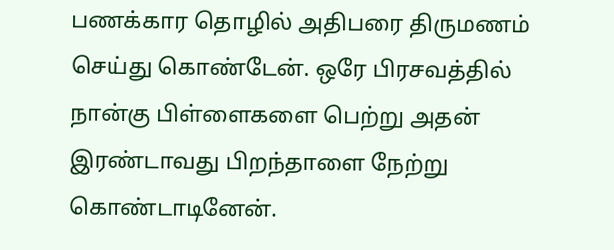பணக்கார தொழில் அதிபரை திருமணம் செய்து கொண்டேன். ஒரே பிரசவத்தில் நான்கு பிள்ளைகளை பெற்று அதன் இரண்டாவது பிறந்தாளை நேற்று கொண்டாடினேன்.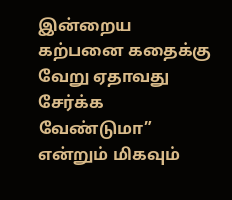இன்றைய கற்பனை கதைக்கு வேறு ஏதாவது சேர்க்க வேண்டுமா” என்றும் மிகவும்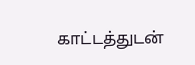காட்டத்துடன்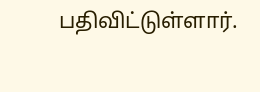பதிவிட்டுள்ளார்.